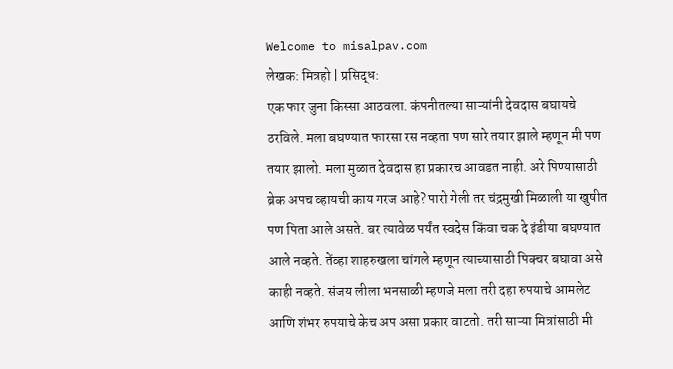Welcome to misalpav.com
लेखक: मित्रहो | प्रसिद्ध:
एक फार जुना किस्सा आठवला. कंपनीतल्या साऱ्यांनी देवदास बघायचे ठरविले. मला बघण्यात फारसा रस नव्हता पण सारे तयार झाले म्हणून मी पण तयार झालो. मला मुळात देवदास हा प्रकारच आवडत नाही. अरे पिण्यासाठी ब्रेक अपच व्हायची काय गरज आहे? पारो गेली तर चंद्रमुखी मिळाली या खुषीत पण पिता आले असते. बर त्यावेळ पर्यंत स्वदेस किंवा चक दे इंडीया बघण्यात आले नव्हते. तेंव्हा शाहरुखला चांगले म्हणून त्याच्यासाठी पिक्चर बघावा असे काही नव्हते. संजय लीला भनसाळी म्हणजे मला तरी दहा रुपयाचे आमलेट आणि शंभर रुपयाचे केच अप असा प्रकार वाटतो. तरी साऱ्या मित्रांसाठी मी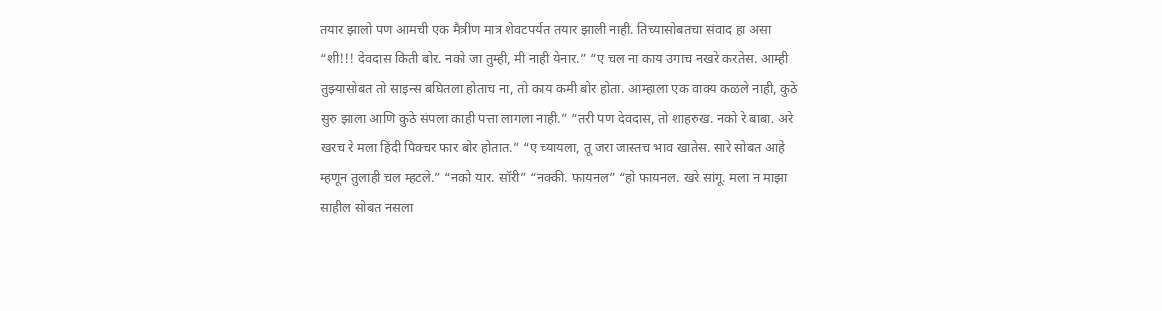तयार झालो पण आमची एक मैत्रीण मात्र शेवटपर्यत तयार झाली नाही. तिच्यासोबतचा संवाद हा असा “शी!!! देवदास किती बोर. नको जा तुम्ही, मी नाही येनार.” “ए चल ना काय उगाच नखरे करतेस. आम्ही तुझ्यासोबत तो साइन्स बघितला होताच ना, तो काय कमी बोर होता. आम्हाला एक वाक्य कळले नाही, कुठे सुरु झाला आणि कुठे संपला काही पत्ता लागला नाही.” “तरी पण देवदास, तो शाहरुख. नको रे बाबा. अरे खरच रे मला हिंदी पिक्चर फार बोर होतात.” “ए च्यायला, तू जरा जास्तच भाव खातेस. सारे सोबत आहे म्हणून तुलाही चल म्हटले.” “नको यार. सॉरी” “नक्की. फायनल” “हो फायनल. खरे सांगू. मला न माझा साहील सोबत नसला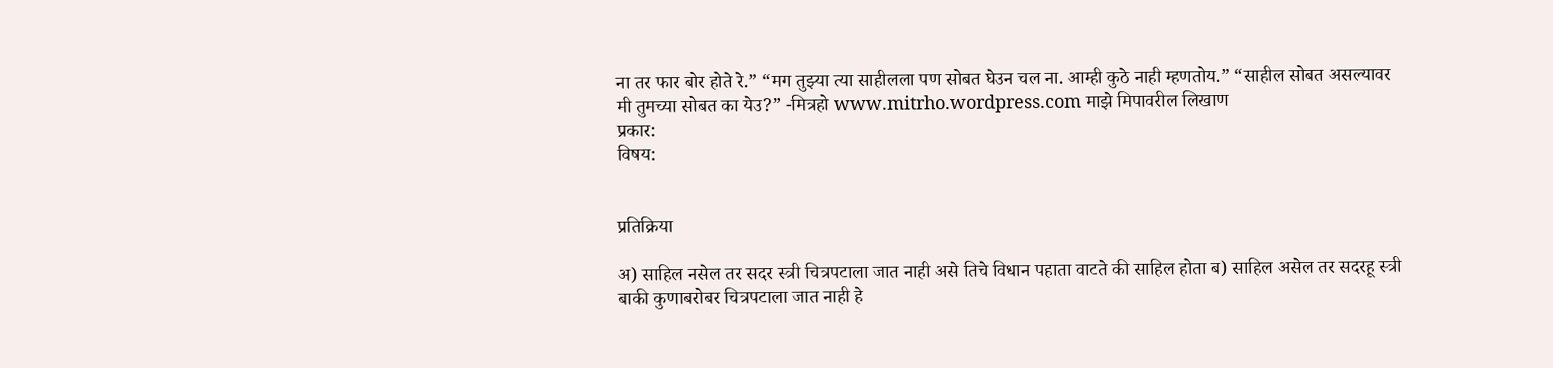ना तर फार बोर होते रे.” “मग तुझ्या त्या साहीलला पण सोबत घेउन चल ना. आम्ही कुठे नाही म्हणतोय.” “साहील सोबत असल्यावर मी तुमच्या सोबत का येउ?” -मित्रहो www.mitrho.wordpress.com माझे मिपावरील लिखाण
प्रकार:
विषय:


प्रतिक्रिया

अ) साहिल नसेल तर सदर स्त्री चित्रपटाला जात नाही असे तिचे विधान पहाता वाटते की साहिल होता ब) साहिल असेल तर सदरहू स्त्री बाकी कुणाबरोबर चित्रपटाला जात नाही हे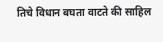तिचे विधान बघता वाटते की साहिल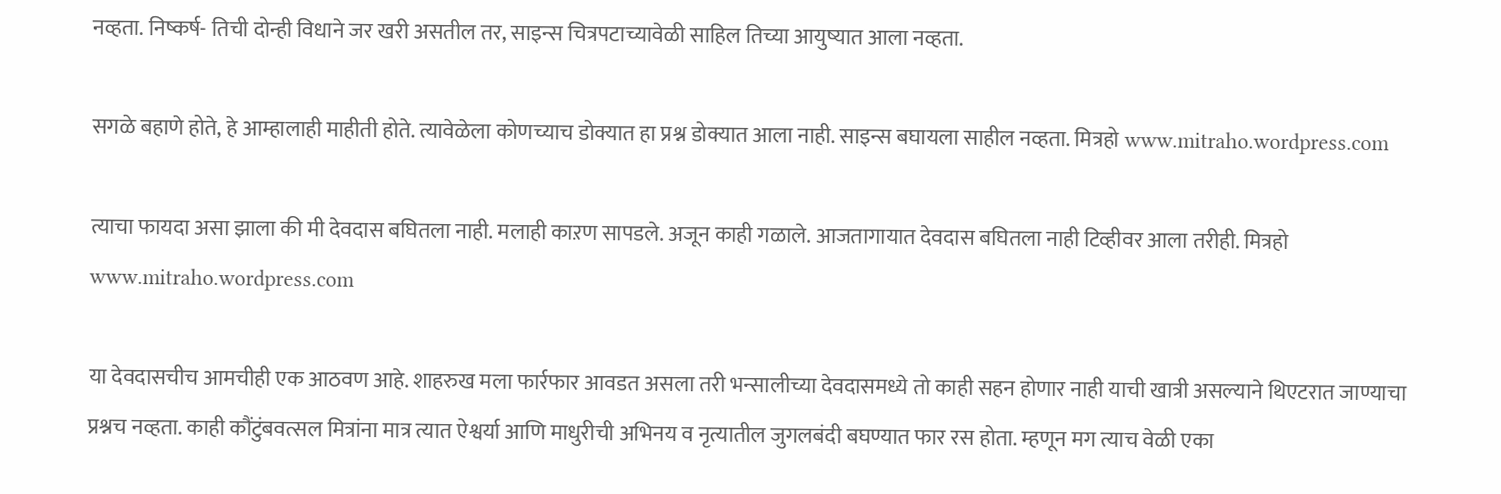नव्हता. निष्कर्ष- तिची दोन्ही विधाने जर खरी असतील तर, साइन्स चित्रपटाच्यावेळी साहिल तिच्या आयुष्यात आला नव्हता.

सगळे बहाणे होते, हे आम्हालाही माहीती होते. त्यावेळेला कोणच्याच डोक्यात हा प्रश्न डोक्यात आला नाही. साइन्स बघायला साहील नव्हता. मित्रहो www.mitraho.wordpress.com

त्याचा फायदा असा झाला की मी देवदास बघितला नाही. मलाही काऱण सापडले. अजून काही गळाले. आजतागायात देवदास बघितला नाही टिव्हीवर आला तरीही. मित्रहो www.mitraho.wordpress.com

या देवदासचीच आमचीही एक आठवण आहे. शाहरुख मला फार्रफार आवडत असला तरी भन्सालीच्या देवदासमध्ये तो काही सहन होणार नाही याची खात्री असल्याने थिएटरात जाण्याचा प्रश्नच नव्हता. काही कौंटुंबवत्सल मित्रांना मात्र त्यात ऐश्वर्या आणि माधुरीची अभिनय व नृत्यातील जुगलबंदी बघण्यात फार रस होता. म्हणून मग त्याच वेळी एका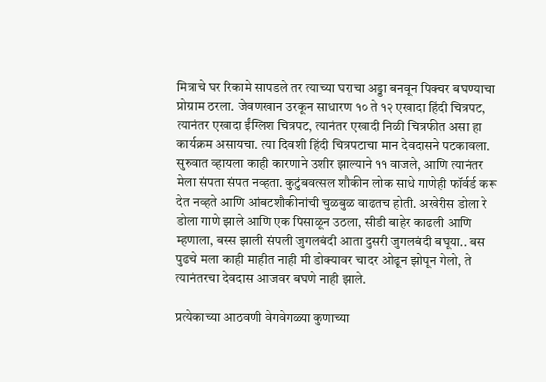मित्राचे घर रिकामे सापडले तर त्याच्या घराचा अड्डा बनवून पिक्चर बघण्याचा प्रोग्राम ठरला. जेवणखान उरकून साधारण १० ते १२ एखादा हिंदी चित्रपट, त्यानंतर एखादा ईंग्लिश चित्रपट, त्यानंतर एखादी निळी चित्रफीत असा हा कार्यक्रम असायचा. त्या दिवशी हिंदी चित्रपटाचा मान देवदासने पटकावला. सुरुवात व्हायला काही कारणाने उशीर झाल्याने ११ वाजले, आणि त्यानंतर मेला संपता संपत नव्हता. कुटुंबवत्सल शौकीन लोक साधे गाणेही फॉर्वर्ड करू देत नव्हते आणि आंबटशौकीनांची चुळबुळ वाढतच होती. अखेरीस डोला रे डोला गाणे झाले आणि एक पिसाळून उठला, सीडी बाहेर काढली आणि म्हणाला, बस्स झाली संपली जुगलबंदी आता दुसरी जुगलबंदी बघूया.. बस पुढचे मला काही माहीत नाही मी डोक्यावर चादर ओढून झोपून गेलो, ते त्यानंतरचा देवदास आजवर बघणे नाही झाले.

प्रत्येकाच्या आठवणी वेगवेगळ्या कुणाच्या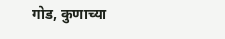गोड, कुणाच्या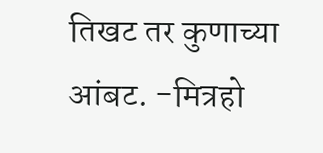तिखट तर कुणाच्या आंबट. -मित्रहो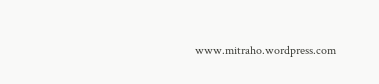www.mitraho.wordpress.com